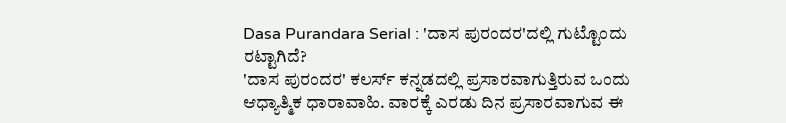Dasa Purandara Serial : 'ದಾಸ ಪುರಂದರ'ದಲ್ಲಿ ಗುಟ್ಟೊಂದು ರಟ್ಟಾಗಿದೆ?
'ದಾಸ ಪುರಂದರ' ಕಲರ್ಸ್ ಕನ್ನಡದಲ್ಲಿ ಪ್ರಸಾರವಾಗುತ್ತಿರುವ ಒಂದು ಆಧ್ಯಾತ್ಮಿಕ ಧಾರಾವಾಹಿ. ವಾರಕ್ಕೆ ಎರಡು ದಿನ ಪ್ರಸಾರವಾಗುವ ಈ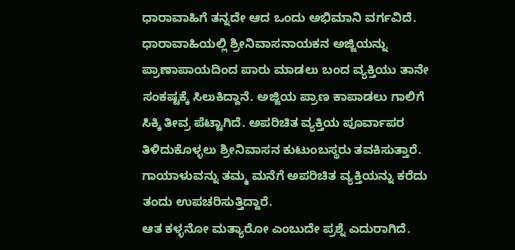ಧಾರಾವಾಹಿಗೆ ತನ್ನದೇ ಆದ ಒಂದು ಅಭಿಮಾನಿ ವರ್ಗವಿದೆ.
ಧಾರಾವಾಹಿಯಲ್ಲಿ ಶ್ರೀನಿವಾಸನಾಯಕನ ಅಜ್ಜಿಯನ್ನು ಪ್ರಾಣಾಪಾಯದಿಂದ ಪಾರು ಮಾಡಲು ಬಂದ ವ್ಯಕ್ತಿಯು ತಾನೇ ಸಂಕಷ್ಟಕ್ಕೆ ಸಿಲುಕಿದ್ದಾನೆ. ಅಜ್ಜಿಯ ಪ್ರಾಣ ಕಾಪಾಡಲು ಗಾಲಿಗೆ ಸಿಕ್ಕಿ ತೀವ್ರ ಪೆಟ್ಟಾಗಿದೆ. ಅಪರಿಚಿತ ವ್ಯಕ್ತಿಯ ಪೂರ್ವಾಪರ ತಿಳಿದುಕೊಳ್ಳಲು ಶ್ರೀನಿವಾಸನ ಕುಟುಂಬಸ್ಥರು ತವಕಿಸುತ್ತಾರೆ. ಗಾಯಾಳುವನ್ನು ತಮ್ಮ ಮನೆಗೆ ಅಪರಿಚಿತ ವ್ಯಕ್ತಿಯನ್ನು ಕರೆದು ತಂದು ಉಪಚರಿಸುತ್ತಿದ್ದಾರೆ.
ಆತ ಕಳ್ಳನೋ ಮತ್ಯಾರೋ ಎಂಬುದೇ ಪ್ರಶ್ನೆ ಎದುರಾಗಿದೆ.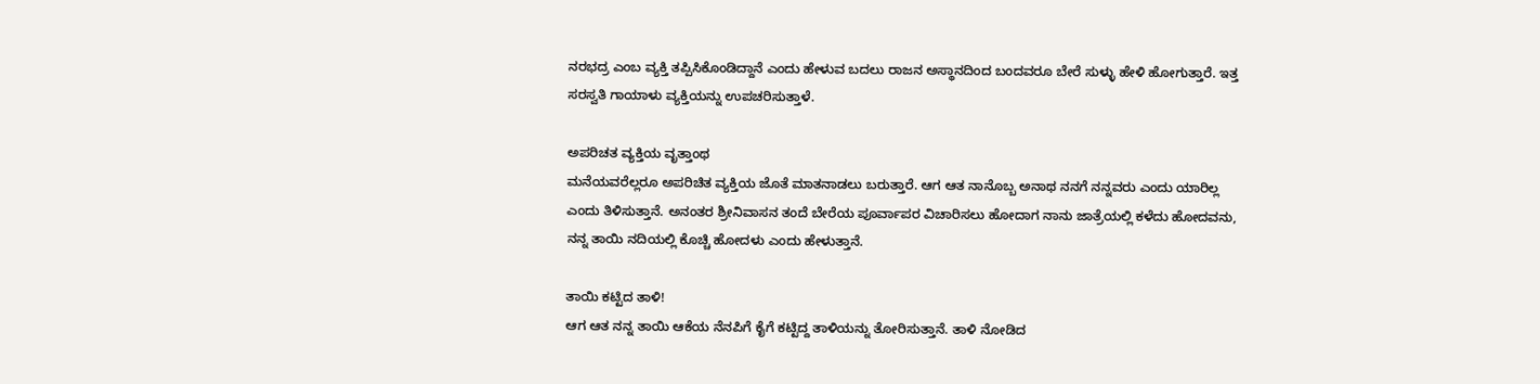ನರಭದ್ರ ಎಂಬ ವ್ಯಕ್ತಿ ತಪ್ಪಿಸಿಕೊಂಡಿದ್ದಾನೆ ಎಂದು ಹೇಳುವ ಬದಲು ರಾಜನ ಅಸ್ಥಾನದಿಂದ ಬಂದವರೂ ಬೇರೆ ಸುಳ್ಳು ಹೇಳಿ ಹೋಗುತ್ತಾರೆ. ಇತ್ತ ಸರಸ್ವತಿ ಗಾಯಾಳು ವ್ಯಕ್ತಿಯನ್ನು ಉಪಚರಿಸುತ್ತಾಳೆ.

ಅಪರಿಚತ ವ್ಯಕ್ತಿಯ ವೃತ್ತಾಂಥ
ಮನೆಯವರೆಲ್ಲರೂ ಅಪರಿಚಿತ ವ್ಯಕ್ತಿಯ ಜೊತೆ ಮಾತನಾಡಲು ಬರುತ್ತಾರೆ. ಆಗ ಆತ ನಾನೊಬ್ಬ ಅನಾಥ ನನಗೆ ನನ್ನವರು ಎಂದು ಯಾರಿಲ್ಲ ಎಂದು ತಿಳಿಸುತ್ತಾನೆ. ಅನಂತರ ಶ್ರೀನಿವಾಸನ ತಂದೆ ಬೇರೆಯ ಪೂರ್ವಾಪರ ವಿಚಾರಿಸಲು ಹೋದಾಗ ನಾನು ಜಾತ್ರೆಯಲ್ಲಿ ಕಳೆದು ಹೋದವನು, ನನ್ನ ತಾಯಿ ನದಿಯಲ್ಲಿ ಕೊಚ್ಚಿ ಹೋದಳು ಎಂದು ಹೇಳುತ್ತಾನೆ.

ತಾಯಿ ಕಟ್ಟಿದ ತಾಳಿ!
ಆಗ ಆತ ನನ್ನ ತಾಯಿ ಆಕೆಯ ನೆನಪಿಗೆ ಕೈಗೆ ಕಟ್ಟಿದ್ದ ತಾಳಿಯನ್ನು ತೋರಿಸುತ್ತಾನೆ. ತಾಳಿ ನೋಡಿದ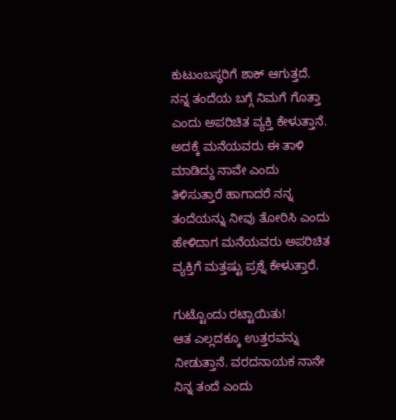ಕುಟುಂಬಸ್ಥರಿಗೆ ಶಾಕ್ ಆಗುತ್ತದೆ. ನನ್ನ ತಂದೆಯ ಬಗ್ಗೆ ನಿಮಗೆ ಗೊತ್ತಾ ಎಂದು ಅಪರಿಚಿತ ವ್ಯಕ್ತಿ ಕೇಳುತ್ತಾನೆ. ಅದಕ್ಕೆ ಮನೆಯವರು ಈ ತಾಳಿ ಮಾಡಿದ್ದು ನಾವೇ ಎಂದು ತಿಳಿಸುತ್ತಾರೆ ಹಾಗಾದರೆ ನನ್ನ ತಂದೆಯನ್ನು ನೀವು ತೋರಿಸಿ ಎಂದು ಹೇಳಿದಾಗ ಮನೆಯವರು ಅಪರಿಚಿತ ವ್ಯಕ್ತಿಗೆ ಮತ್ತಷ್ಟು ಪ್ರಶ್ನೆ ಕೇಳುತ್ತಾರೆ.

ಗುಟ್ಟೊಂದು ರಟ್ಟಾಯಿತು!
ಆತ ಎಲ್ಲದಕ್ಕೂ ಉತ್ತರವನ್ನು ನೀಡುತ್ತಾನೆ. ವರದನಾಯಕ ನಾನೇ ನಿನ್ನ ತಂದೆ ಎಂದು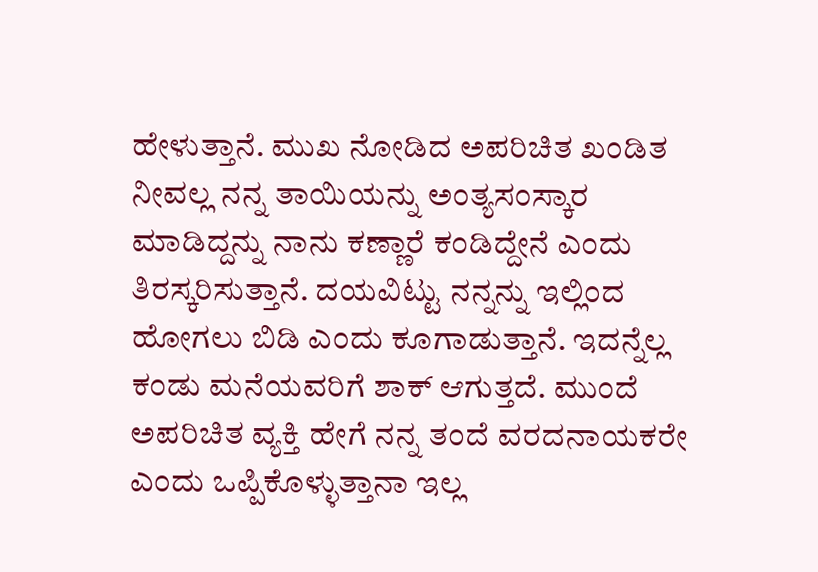ಹೇಳುತ್ತಾನೆ. ಮುಖ ನೋಡಿದ ಅಪರಿಚಿತ ಖಂಡಿತ ನೀವಲ್ಲ ನನ್ನ ತಾಯಿಯನ್ನು ಅಂತ್ಯಸಂಸ್ಕಾರ ಮಾಡಿದ್ದನ್ನು ನಾನು ಕಣ್ಣಾರೆ ಕಂಡಿದ್ದೇನೆ ಎಂದು ತಿರಸ್ಕರಿಸುತ್ತಾನೆ. ದಯವಿಟ್ಟು ನನ್ನನ್ನು ಇಲ್ಲಿಂದ ಹೋಗಲು ಬಿಡಿ ಎಂದು ಕೂಗಾಡುತ್ತಾನೆ. ಇದನ್ನೆಲ್ಲ ಕಂಡು ಮನೆಯವರಿಗೆ ಶಾಕ್ ಆಗುತ್ತದೆ. ಮುಂದೆ ಅಪರಿಚಿತ ವ್ಯಕ್ತಿ ಹೇಗೆ ನನ್ನ ತಂದೆ ವರದನಾಯಕರೇ ಎಂದು ಒಪ್ಪಿಕೊಳ್ಳುತ್ತಾನಾ ಇಲ್ಲ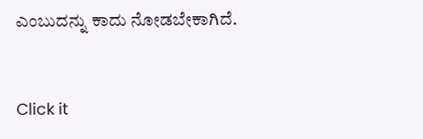ಎಂಬುದನ್ನು ಕಾದು ನೋಡಬೇಕಾಗಿದೆ.


Click it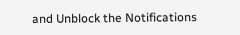and Unblock the Notifications